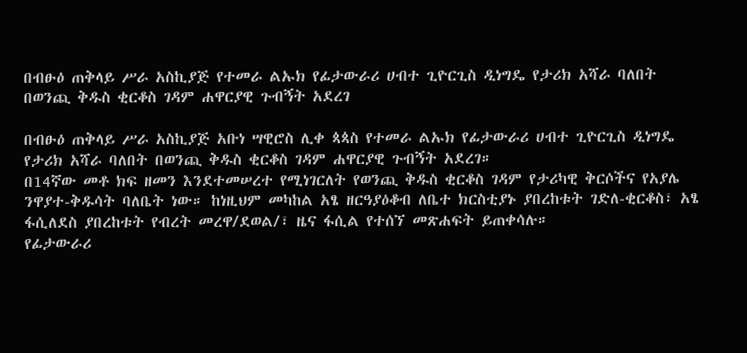በብፁዕ ጠቅላይ ሥራ አስኪያጅ የተመራ ልኡክ የፊታውራሪ ሀብተ ጊዮርጊስ ዲነግዴ የታሪክ አሻራ ባለበት በወንጪ ቅዱስ ቂርቆስ ገዳም ሐዋርያዊ ጉብኝት አደረገ

በብፁዕ ጠቅላይ ሥራ አስኪያጅ አቡነ ሣዊሮስ ሊቀ ጳጳስ የተመራ ልኡክ የፊታውራሪ ሀብተ ጊዮርጊስ ዲነግዴ የታሪክ አሻራ ባለበት በወንጪ ቅዱስ ቂርቆስ ገዳም ሐዋርያዊ ጉብኝት አደረገ።
በ14ኛው መቶ ክፍ ዘመን እንደተመሠረተ የሚነገርለት የወንጪ ቅዱስ ቂርቆስ ገዳም የታሪካዊ ቅርሶችና የአያሌ ንዋያተ-ቅዱሳት ባለቤት ነው። ከነዚህም መካከል አፄ ዘርዓያዕቆብ ለቤተ ክርስቲያኑ ያበረከቱት ገድለ-ቂርቆስ፣ አፄ ፋሲለደስ ያበረከቱት የብረት መረዋ/ደወል/፣ ዜና ፋሲል የተሰኘ መጽሐፍት ይጠቀሳሉ።
የፊታውራሪ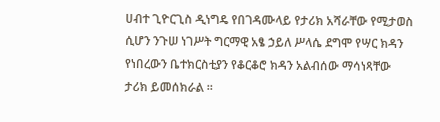ሀብተ ጊዮርጊስ ዲነግዴ የበገዳሙላይ የታሪክ አሻራቸው የሚታወስ ሲሆን ንጉሠ ነገሥት ግርማዊ አፄ ኃይለ ሥላሴ ደግሞ የሣር ክዳን የነበረውን ቤተክርስቲያን የቆርቆሮ ክዳን አልብሰው ማሳነጻቸው ታሪክ ይመሰክራል ።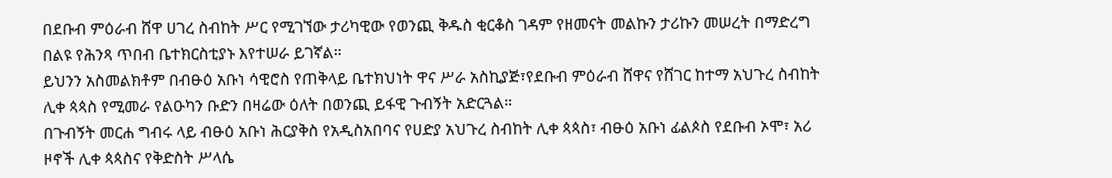በደቡብ ምዕራብ ሸዋ ሀገረ ስብከት ሥር የሚገኘው ታሪካዊው የወንጪ ቅዱስ ቂርቆስ ገዳም የዘመናት መልኩን ታሪኩን መሠረት በማድረግ በልዩ የሕንጻ ጥበብ ቤተክርስቲያኑ እየተሠራ ይገኛል።
ይህንን አስመልክቶም በብፁዕ አቡነ ሳዊሮስ የጠቅላይ ቤተክህነት ዋና ሥራ አስኪያጅ፣የደቡብ ምዕራብ ሸዋና የሸገር ከተማ አህጉረ ስብከት ሊቀ ጳጳስ የሚመራ የልዑካን ቡድን በዛሬው ዕለት በወንጪ ይፋዊ ጉብኝት አድርጓል።
በጉብኝት መርሐ ግብሩ ላይ ብፁዕ አቡነ ሕርያቅስ የአዲስአበባና የሀድያ አህጉረ ስብከት ሊቀ ጳጳስ፣ ብፁዕ አቡነ ፊልጶስ የደቡብ ኦሞ፣ አሪ ዞኖች ሊቀ ጳጳስና የቅድስት ሥላሴ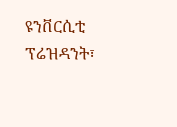ዩንቨርሲቲ ፕሬዝዳንት፣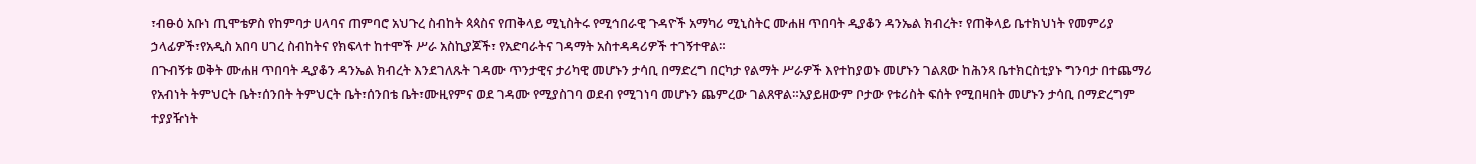፣ብፁዕ አቡነ ጢሞቴዎስ የከምባታ ሀላባና ጠምባሮ አህጉረ ስብከት ጳጳስና የጠቅላይ ሚኒስትሩ የሚኅበራዊ ጉዳዮች አማካሪ ሚኒስትር ሙሐዘ ጥበባት ዲያቆን ዳንኤል ክብረት፣ የጠቅላይ ቤተክህነት የመምሪያ ኃላፊዎች፣የአዲስ አበባ ሀገረ ስብከትና የክፍላተ ከተሞች ሥራ አስኪያጆች፣ የአድባራትና ገዳማት አስተዳዳሪዎች ተገኝተዋል።
በጉብኝቱ ወቅት ሙሐዘ ጥበባት ዲያቆን ዳንኤል ክብረት እንደገለጹት ገዳሙ ጥንታዊና ታሪካዊ መሆኑን ታሳቢ በማድረግ በርካታ የልማት ሥራዎች እየተከያወኑ መሆኑን ገልጸው ከሕንጻ ቤተክርስቲያኑ ግንባታ በተጨማሪ የአብነት ትምህርት ቤት፣ሰንበት ትምህርት ቤት፣ሰንበቴ ቤት፣ሙዚየምና ወደ ገዳሙ የሚያስገባ ወደብ የሚገነባ መሆኑን ጨምረው ገልጸዋል።አያይዘውም ቦታው የቱሪስት ፍሰት የሚበዛበት መሆኑን ታሳቢ በማድረግም ተያያዥነት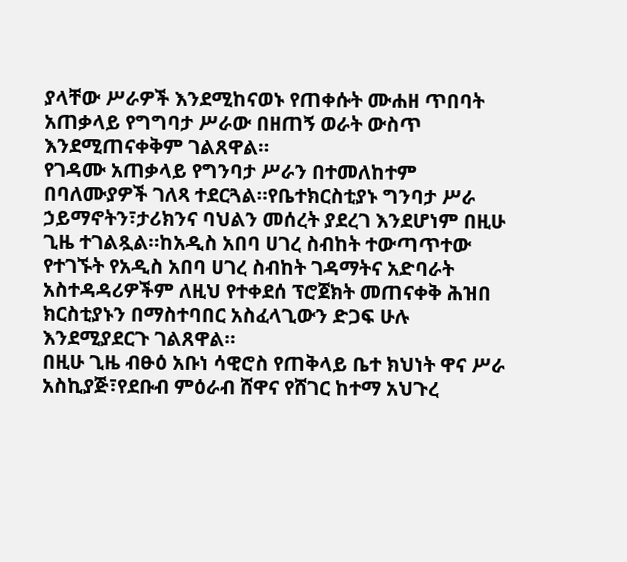ያላቸው ሥራዎች እንደሚከናወኑ የጠቀሱት ሙሐዘ ጥበባት አጠቃላይ የግግባታ ሥራው በዘጠኝ ወራት ውስጥ እንደሚጠናቀቅም ገልጸዋል።
የገዳሙ አጠቃላይ የግንባታ ሥራን በተመለከተም በባለሙያዎች ገለጻ ተደርጓል።የቤተክርስቲያኑ ግንባታ ሥራ ኃይማኖትን፣ታሪክንና ባህልን መሰረት ያደረገ እንደሆነም በዚሁ ጊዜ ተገልጿል።ከአዲስ አበባ ሀገረ ስብከት ተውጣጥተው የተገኙት የአዲስ አበባ ሀገረ ስብከት ገዳማትና አድባራት አስተዳዳሪዎችም ለዚህ የተቀደሰ ፕሮጀክት መጠናቀቅ ሕዝበ ክርስቲያኑን በማስተባበር አስፈላጊውን ድጋፍ ሁሉ እንደሚያደርጉ ገልጸዋል።
በዚሁ ጊዜ ብፁዕ አቡነ ሳዊሮስ የጠቅላይ ቤተ ክህነት ዋና ሥራ አስኪያጅ፣የደቡብ ምዕራብ ሸዋና የሸገር ከተማ አህጉረ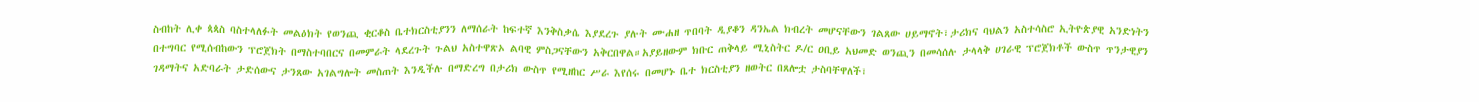ስብከት ሊቀ ጳጳስ ባስተላለፉት መልዕክት የወንጪ ቂርቆስ ቤተክርስቲያንን ለማሰራት ከፍተኛ እንቅስቃሴ እያደረጉ ያሉት ሙሐዘ ጥበባት ዲያቆን ዳንኤል ክብረት መሆናቸውን ገልጸው ሀይማኖት፣ታሪክና ባህልን አስተሳስሮ ኢትዮጵያዊ አንድነትን በተግባር የሚሰብከውን ፕሮጀክት በማስተባበርና በመምራት ላደረጉት ጉልህ አስተዋጽኦ ልባዊ ምስጋናቸውን አቅርበዋል።አያይዘውም ክቡር ጠቅላይ ሚኒስትር ዶ/ር ዐቢይ አህመድ ወንጪን በመሳሰሉ ታላላቅ ሀገራዊ ፕሮጀክቶች ውስጥ ጥንታዊያን ገዳማትና አድባራት ታድሰውና ታንጸው አገልግሎት መስጠት እንዲችሉ በማድረግ በታሪክ ውስጥ የሚዘከር ሥራ እየሰሩ በመሆኑ ቤተ ክርስቲያን ዘወትር በጸሎቷ ታስባቸዋለች፣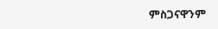ምስጋናዋንም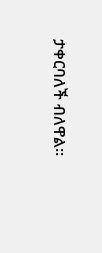ታቀርባለች ብለዋል።